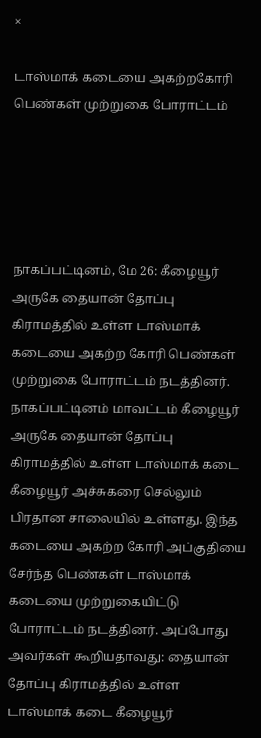×

டாஸ்மாக் கடையை அகற்றகோரி பெண்கள் முற்றுகை போராட்டம்





நாகப்பட்டினம், மே 26: கீழையூர் அருகே தையான் தோப்பு கிராமத்தில் உள்ள டாஸ்மாக் கடையை அகற்ற கோரி பெண்கள் முற்றுகை போராட்டம் நடத்தினர். நாகப்பட்டினம் மாவட்டம் கீழையூர் அருகே தையான் தோப்பு கிராமத்தில் உள்ள டாஸ்மாக் கடை கீழையூர் அச்சுகரை செல்லும் பிரதான சாலையில் உள்ளது. இந்த கடையை அகற்ற கோரி அப்குதியை சேர்ந்த பெண்கள் டாஸ்மாக் கடையை முற்றுகையிட்டு போராட்டம் நடத்தினர். அப்போது அவர்கள் கூறியதாவது: தையான் தோப்பு கிராமத்தில் உள்ள டாஸ்மாக் கடை கீழையூர்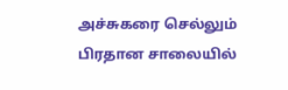அச்சுகரை செல்லும் பிரதான சாலையில்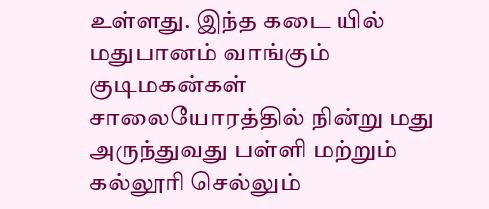உள்ளது. இந்த கடை யில் மதுபானம் வாங்கும் குடிமகன்கள் சாலையோரத்தில் நின்று மது அருந்துவது பள்ளி மற்றும் கல்லூரி செல்லும்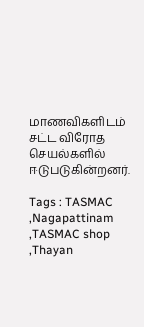மாணவிகளிடம் சட்ட விரோத செயல்களில் ஈடுபடுகின்றனர்.

Tags : TASMAC ,Nagapattinam ,TASMAC shop ,Thayan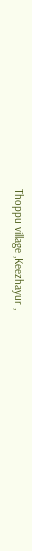Thoppu village ,Keezhayur ,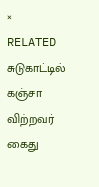× RELATED சுடுகாட்டில் கஞ்சா விற்றவர் கைது